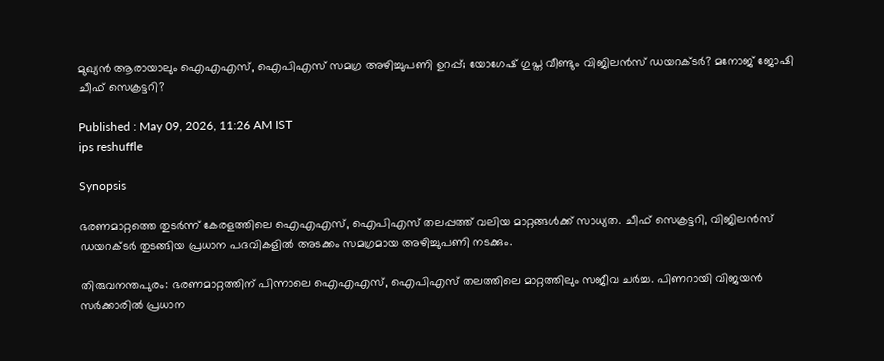മുഖ്യൻ ആരായാലും ഐഎഎസ്, ഐപിഎസ് സമഗ്ര അഴിച്ചുപണി ഉറപ്പ്; യോഗേഷ് ഗുപ്ത വീണ്ടും വിജിലൻസ് ഡയറക്ടർ? മനോജ് ജോഷി ചീഫ് സെക്രട്ടറി?

Published : May 09, 2026, 11:26 AM IST
ips reshuffle

Synopsis

ഭരണമാറ്റത്തെ തുടർന്ന് കേരളത്തിലെ ഐഎഎസ്, ഐപിഎസ് തലപ്പത്ത് വലിയ മാറ്റങ്ങൾക്ക് സാധ്യത. ചീഫ് സെക്രട്ടറി, വിജിലൻസ് ഡയറക്ടർ തുടങ്ങിയ പ്രധാന പദവികളിൽ അടക്കം സമഗ്രമായ അഴിച്ചുപണി നടക്കും.

തിരുവനന്തപുരം: ഭരണമാറ്റത്തിന് പിന്നാലെ ഐഎഎസ്, ഐപിഎസ് തലത്തിലെ മാറ്റത്തിലും സജീവ ചർച്ച. പിണറായി വിജയൻ സർക്കാരിൽ പ്രധാന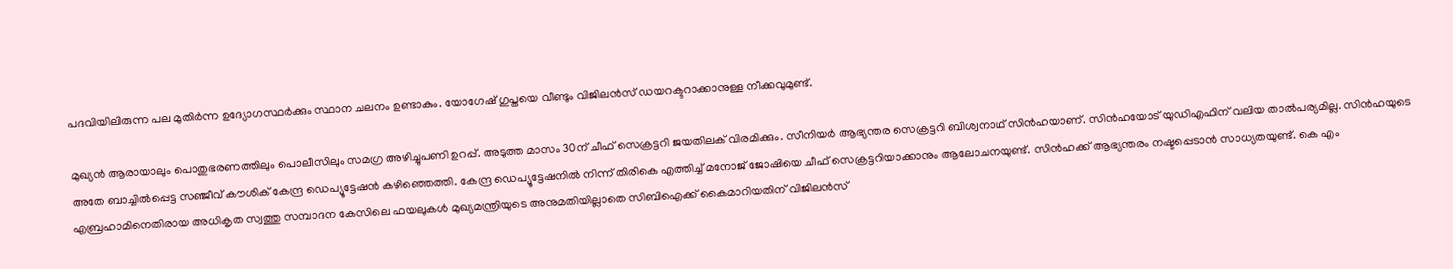പദവിയിലിരുന്ന പല മുതിർന്ന ഉദ്യോഗസ്ഥർക്കും സ്ഥാന ചലനം ഉണ്ടാകും. യോഗേഷ് ഗുപ്തയെ വീണ്ടും വിജിലൻസ് ഡയറക്ടറാക്കാനുള്ള നീക്കവുമുണ്ട്.

മുഖ്യൻ ആരായാലും പൊതുഭരണത്തിലും പൊലീസിലും സമഗ്ര അഴിച്ചുപണി ഉറപ്പ്. അടുത്ത മാസം 30ന് ചീഫ് സെക്രട്ടറി ജയതിലക് വിരമിക്കും. സീനിയർ ആഭ്യന്തര സെക്രട്ടറി ബിശ്വനാഥ് സിൻഹയാണ്. സിൻഹയോട് യുഡിഎഫിന് വലിയ താൽപര്യമില്ല. സിൻഹയുടെ അതേ ബാച്ചിൽപ്പെട്ട സഞ്ജീവ് കൗശിക് കേന്ദ്ര ഡെപ്യൂട്ടേഷൻ കഴിഞ്ഞെത്തി. കേന്ദ്ര ഡെപ്യൂട്ടേഷനിൽ നിന്ന് തിരികെ എത്തിച്ച് മനോജ് ജോഷിയെ ചീഫ് സെക്രട്ടറിയാക്കാനും ആലോചനയുണ്ട്. സിൻഹക്ക് ആഭ്യന്തരം നഷ്ടപ്പെടാൻ സാധ്യതയുണ്ട്. കെ എം എബ്രഹാമിനെതിരായ അധികൃത സ്വത്തു സമ്പാദന കേസിലെ ഫയലുകള്‍ മുഖ്യമന്ത്രിയുടെ അനുമതിയില്ലാതെ സിബിഐക്ക് കൈമാറിയതിന് വിജിലൻസ്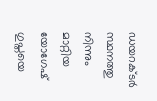ഡയറക്ടർ സ്ഥനത്തു നിന്നും മാറ്റിയ യോഗേഷ് ഗുപ്തയെ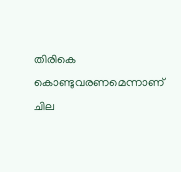തിരികെ കൊണ്ടുവരണമെന്നാണ് ചില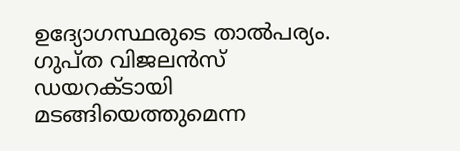ഉദ്യോഗസ്ഥരുടെ താൽപര്യം. ഗുപ്ത വിജലൻസ് ഡയറക്ടായി മടങ്ങിയെത്തുമെന്ന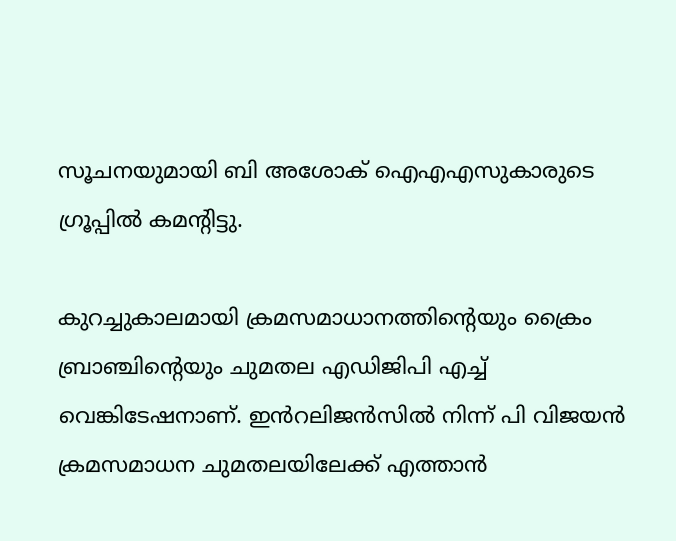സൂചനയുമായി ബി അശോക് ഐഎഎസുകാരുടെ ഗ്രൂപ്പിൽ കമന്‍റിട്ടു.

കുറച്ചുകാലമായി ക്രമസമാധാനത്തിന്‍റെയും ക്രൈം ബ്രാഞ്ചിന്‍റെയും ചുമതല എഡിജിപി എച്ച് വെങ്കിടേഷനാണ്. ഇൻറലിജൻസിൽ നിന്ന് പി വിജയൻ ക്രമസമാധന ചുമതലയിലേക്ക് എത്താൻ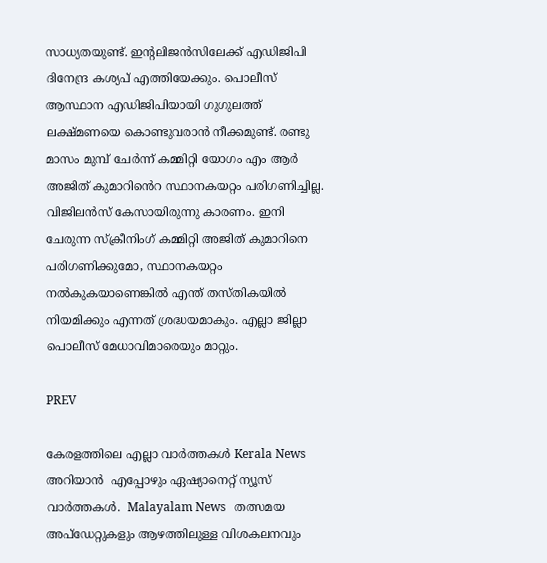സാധ്യതയുണ്ട്. ഇന്‍റലിജന്‍സിലേക്ക് എഡിജിപി ദിനേന്ദ്ര കശ്യപ് എത്തിയേക്കും. പൊലീസ് ആസ്ഥാന എഡിജിപിയായി ഗുഗുലത്ത് ലക്ഷ്മണയെ കൊണ്ടുവരാൻ നീക്കമുണ്ട്. രണ്ടു മാസം മുമ്പ് ചേർന്ന് കമ്മിറ്റി യോഗം എം ആർ അജിത് കുമാറിൻെറ സ്ഥാനകയറ്റം പരിഗണിച്ചില്ല. വിജിലൻസ് കേസായിരുന്നു കാരണം. ഇനി ചേരുന്ന സ്ക്രീനിംഗ് കമ്മിറ്റി അജിത് കുമാറിനെ പരിഗണിക്കുമോ, സ്ഥാനകയറ്റം നൽകുകയാണെങ്കിൽ എന്ത് തസ്തികയിൽ നിയമിക്കും എന്നത് ശ്രദ്ധയമാകും. എല്ലാ ജില്ലാ പൊലീസ് മേധാവിമാരെയും മാറ്റും.

PREV

കേരളത്തിലെ എല്ലാ വാർത്തകൾ Kerala News അറിയാൻ  എപ്പോഴും ഏഷ്യാനെറ്റ് ന്യൂസ് വാർത്തകൾ.  Malayalam News   തത്സമയ അപ്‌ഡേറ്റുകളും ആഴത്തിലുള്ള വിശകലനവും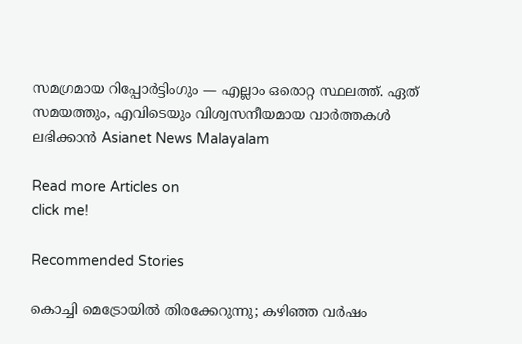സമഗ്രമായ റിപ്പോർട്ടിംഗും — എല്ലാം ഒരൊറ്റ സ്ഥലത്ത്. ഏത് സമയത്തും, എവിടെയും വിശ്വസനീയമായ വാർത്തകൾ ലഭിക്കാൻ Asianet News Malayalam

Read more Articles on
click me!

Recommended Stories

കൊച്ചി മെട്രോയിൽ തിരക്കേറുന്നു; കഴിഞ്ഞ വർഷം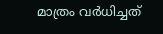മാത്രം വർധിച്ചത്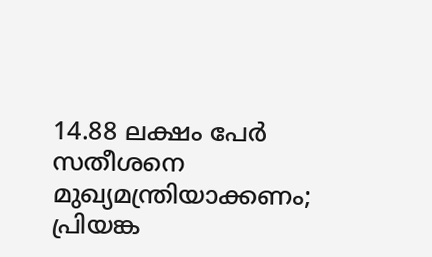14.88 ലക്ഷം പേർ
സതീശനെ മുഖ്യമന്ത്രിയാക്കണം; പ്രിയങ്ക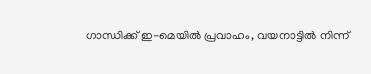ഗാന്ധിക്ക് ഇ-മെയിൽ പ്രവാഹം, വയനാട്ടിൽ നിന്ന്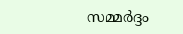സമ്മർദ്ദം